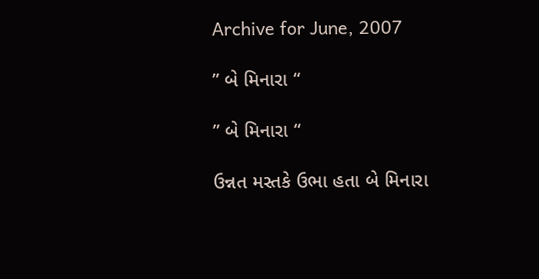Archive for June, 2007

” બે મિનારા “

” બે મિનારા “

ઉન્નત મસ્તકે ઉભા હતા બે મિનારા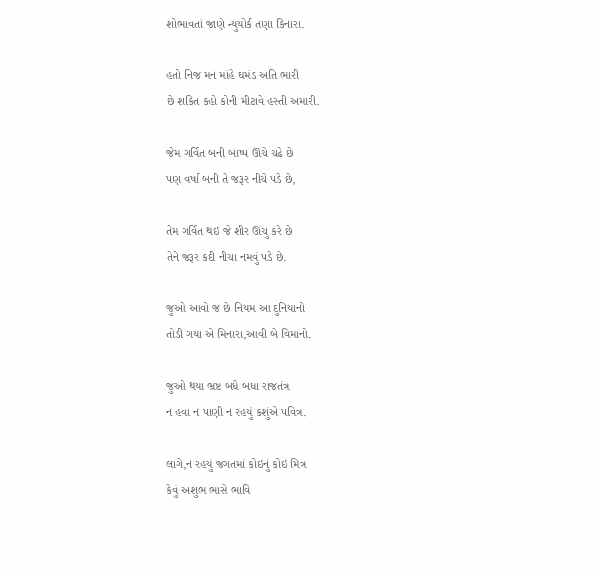શોભાવતાં જાણે ન્યુયોર્ક તણા કિનારા.

હતો નિજ મન માંહે ઘમંડ અતિ ભારી
છે શકિત કહો કોની મીટાવે હસ્તી અમારી.

જેમ ગર્વિત બની બાષ્પ ઊંચે ચઢે છે
પણ વર્ષા બની તે જરૂર નીચે પડે છે,

તેમ ગર્વિત થઇ જે શીર ઊંચુ કરે છે
તેને જરૂર કદી નીચા નમવું પડે છે.

જુઓ આવો જ છે નિયમ આ દુનિયાનો
તોડી ગયા એ મિનારા,આવી બે વિમાનો.

જુઓ થયા ભ્રષ્ટ બધે બધા રાજતંત્ર
ન હવા ન પાણી ન રહયું કશુંએ પવિત્ર.

લાગે,ન રહયું જગતમાં કોઇનું કોઇ મિત્ર
કેવું અશુભ ભાસે ભાવિ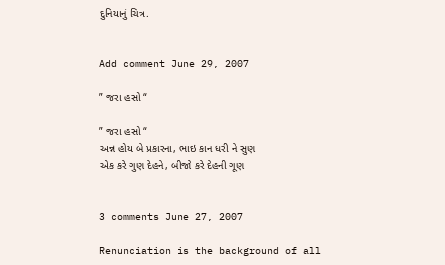દુનિયાનું ચિત્ર.


Add comment June 29, 2007

” જરા હસો “

” જરા હસો “
અન્ન હોય બે પ્રકારના, ભાઇ કાન ધરી ને સુણ
એક કરે ગુણ દેહને, બીજો કરે દેહની ગૂણ


3 comments June 27, 2007

Renunciation is the background of all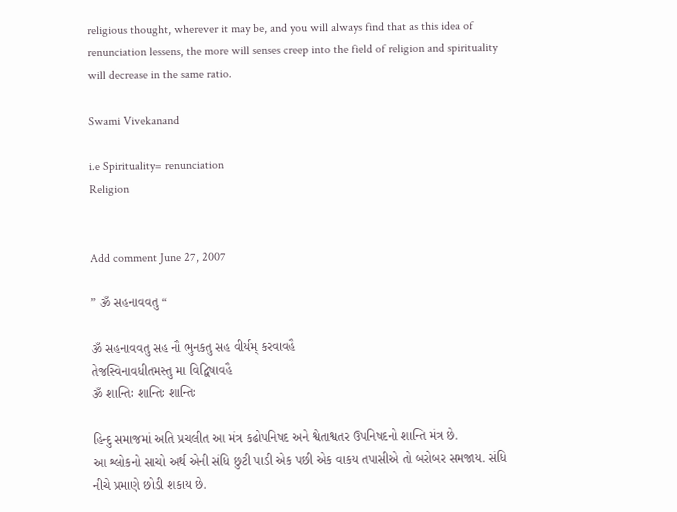religious thought, wherever it may be, and you will always find that as this idea of renunciation lessens, the more will senses creep into the field of religion and spirituality will decrease in the same ratio.

Swami Vivekanand

i.e Spirituality= renunciation
Religion


Add comment June 27, 2007

” ૐ સહનાવવતુ “

ૐ સહનાવવતુ સહ નૌ ભુનકતુ સહ વીર્યમ્ કરવાવહૈ
તેજસ્વિનાવધીતમસ્તુ મા વિદ્વિષાવહૈ
ૐ શાન્તિઃ શાન્તિઃ શાન્તિઃ

હિન્દુ સમાજમાં અતિ પ્રચલીત આ મંત્ર કઢોપનિષદ અને શ્વેતાશ્વતર ઉપનિષદનો શાન્તિ મંત્ર છે.
આ શ્લોકનો સાચો અર્થ એની સંધિ છુટી પાડી એક પછી એક વાકય તપાસીએ તો બરોબર સમજાય. સંધિ નીચે પ્રમાણે છોડી શકાય છે.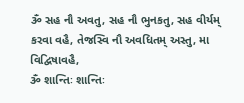ૐ સહ નૌ અવતુ, સહ નૌ ભુનકતુ, સહ વીર્યમ્ કરવા વહૈ, તેજસ્વિ નૌ અવધિતમ્ અસ્તુ, મા વિદ્વિષાવહૈ,
ૐ શાન્તિઃ શાન્તિઃ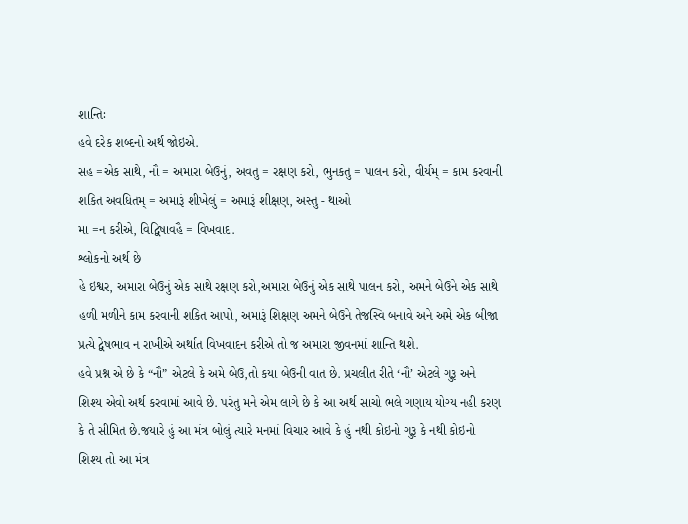શાન્તિઃ
હવે દરેક શબ્દનો અર્થ જોઇએ.
સહ =એક સાથે, નૌ = અમારા બેઉનું, અવતુ = રક્ષણ કરો, ભુનકતુ = પાલન કરો, વીર્યમ્ = કામ કરવાની શકિત અવધિતમ્ = અમારૂં શીખેલું = અમારૂં શીક્ષણ, અસ્તુ - થાઓ
મા =ન કરીએ, વિદ્વિષાવહૈ = વિખવાદ.
શ્લોકનો અર્થ છે
હે ઇશ્વર, અમારા બેઉનું એક સાથે રક્ષણ કરો,અમારા બેઉનું એક સાથે પાલન કરો, અમને બેઉને એક સાથે હળી મળીને કામ કરવાની શકિત આપો, અમારૂં શિક્ષણ અમને બેઉને તેજસ્વિ બનાવે અને અમે એક બીજા પ્રત્યે દ્વેષભાવ ન રાખીએ અર્થાત વિખવાદન કરીએ તો જ અમારા જીવનમાં શાન્તિ થશે.
હવે પ્રશ્ન એ છે કે “નૌ” એટલે કે અમે બેઉ,તો કયા બેઉની વાત છે. પ્રચલીત રીતે ‘નૌ’ એટલે ગુરૂ અને શિશ્ય એવો અર્થ કરવામાં આવે છે. પરંતુ મને એમ લાગે છે કે આ અર્થ સાચો ભલે ગણાય યોગ્ય નહી કરણ કે તે સીમિત છે.જયારે હું આ મંત્ર બોલું ત્યારે મનમાં વિચાર આવે કે હું નથી કોઇનો ગુરૂ કે નથી કોઇનો શિશ્ય તો આ મંત્ર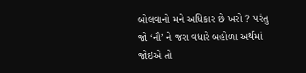બોલવાનો મને અધિકાર છે ખરો ? પરંતુ જો ‘નૌ’ ને જરા વધારે બહોળા અર્થમાં જોઇએ તો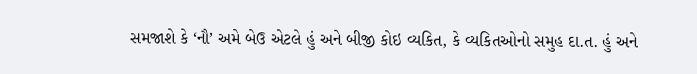સમજાશે કે ‘નૌ’ અમે બેઉ એટલે હું અને બીજી કોઇ વ્યકિત, કે વ્યકિતઓનો સમુહ દા.ત. હું અને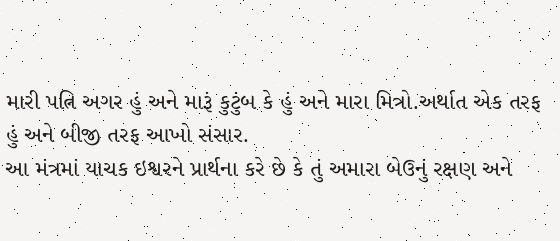મારી પત્નિ અગર હું અને મારૂં કુટુંબ કે હું અને મારા મિત્રો.અર્થાત એક તરફ હું અને બીજી તરફ આખો સંસાર.
આ મંત્રમાં યાચક ઇશ્વરને પ્રાર્થના કરે છે કે તું અમારા બેઉનું રક્ષણ અને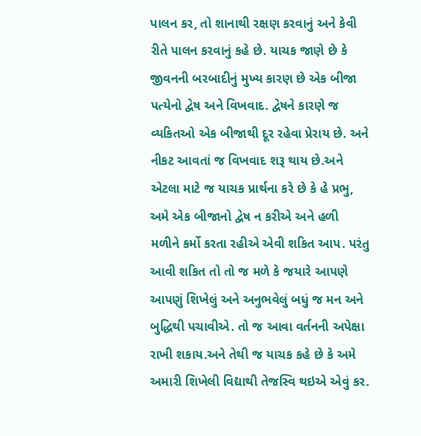પાલન કર, તો શાનાથી રક્ષણ કરવાનું અને કેવી રીતે પાલન કરવાનું કહે છે. યાચક જાણે છે કે જીવનની બરબાદીનું મુખ્ય કારણ છે એક બીજા પત્યેનો દ્વેષ અને વિખવાદ. દ્વેષને કારણે જ વ્યકિતઓ એક બીજાથી દૂર રહેવા પ્રેરાય છે. અને નીકટ આવતાં જ વિખવાદ શરૂ થાય છે.અને એટલા માટે જ યાચક પ્રાર્થના કરે છે કે હે પ્રભુ, અમે એક બીજાનો દ્વેષ ન કરીએ અને હળી મળીને કર્મો કરતા રહીએ એવી શકિત આપ. પરંતુ આવી શકિત તો તો જ મળે કે જયારે આપણે આપણું શિખેલું અને અનુભવેલું બધું જ મન અને બુદ્ધિથી પચાવીએ. તો જ આવા વર્તનની અપેક્ષા રાખી શકાય.અને તેથી જ યાચક કહે છે કે અમે અમારી શિખેલી વિદ્યાથી તેજસ્વિ થઇએ એવું કર.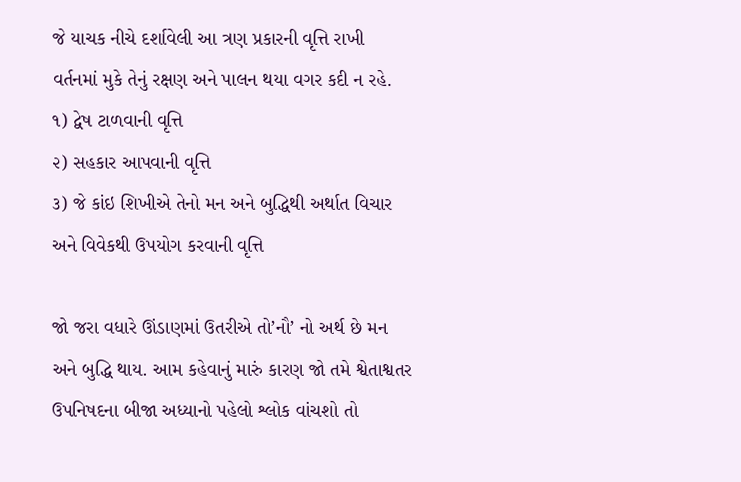જે યાચક નીચે દર્શાવેલી આ ત્રણ પ્રકારની વૃત્તિ રાખી વર્તનમાં મુકે તેનું રક્ષણ અને પાલન થયા વગર કદી ન રહે.
૧) દ્વેષ ટાળવાની વૃત્તિ
૨) સહકાર આપવાની વૃત્તિ
૩) જે કાંઇ શિખીએ તેનો મન અને બુદ્ધિથી અર્થાત વિચાર અને વિવેકથી ઉપયોગ કરવાની વૃત્તિ

જો જરા વધારે ઊંડાણમાં ઉતરીએ તો’નૌ’ નો અર્થ છે મન અને બુદ્ધિ થાય. આમ કહેવાનું મારું કારણ જો તમે શ્વેતાશ્વતર ઉપનિષદના બીજા અધ્યાનો પહેલો શ્લોક વાંચશો તો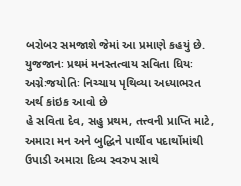બરોબર સમજાશે જેમાં આ પ્રમાણે કહયું છે.
યુજજાનઃ પ્રથમં મનસ્તત્વાય સવિતા ધિયઃ
અગ્નેઃજયોતિઃ નિચ્ચાય પૃથિવ્યા અધ્યાભરત
અર્થ કાંઇક આવો છે
હે સવિતા દેવ, સહુ પ્રથમ, તત્ત્વની પ્રાપ્તિ માટે, અમારા મન અને બુદ્ધિને પાર્થીવ પદાર્થોમાંથી ઉપાડી અમારા દિવ્ય સ્વરુપ સાથે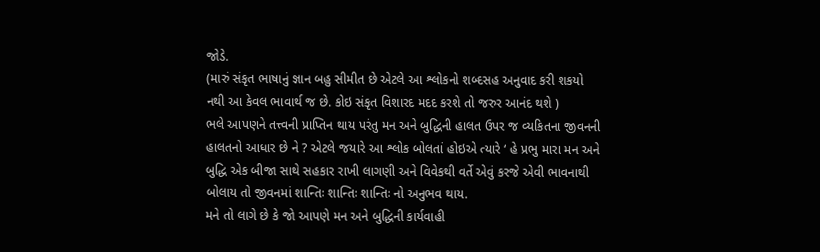જોડે.
(મારું સંકૃત ભાષાનું જ્ઞાન બહુ સીમીત છે એટલે આ શ્લોકનો શબ્દસહ અનુવાદ કરી શકયો
નથી આ કેવલ ભાવાર્થ જ છે. કોઇ સંકૃત વિશારદ મદદ કરશે તો જરુર આનંદ થશે )
ભલે આપણને તત્ત્વની પ્રાપ્તિન થાય પરંતુ મન અને બુદ્ધિની હાલત ઉપર જ વ્યકિતના જીવનની હાલતનો આધાર છે ને ? એટલે જયારે આ શ્લોક બોલતાં હોઇએ ત્યારે ‘ હે પ્રભુ મારા મન અને બુદ્ધિ એક બીજા સાથે સહકાર રાખી લાગણી અને વિવેકથી વર્તે એવું કરજે એવી ભાવનાથી બોલાય તો જીવનમાં શાન્તિઃ શાન્તિઃ શાન્તિઃ નો અનુભવ થાય.
મને તો લાગે છે કે જો આપણે મન અને બુદ્ધિની કાર્યવાહી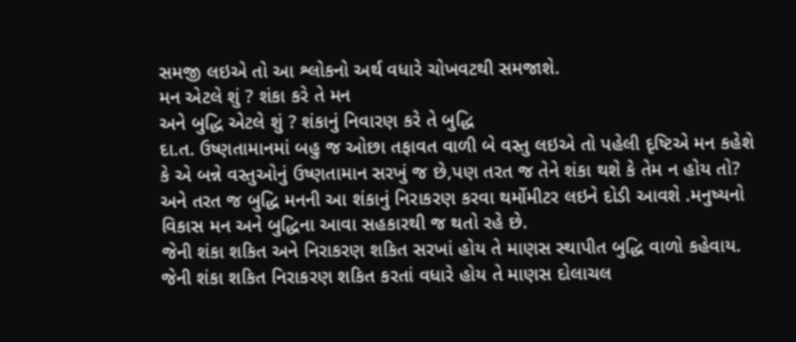સમજી લઇએ તો આ શ્લોકનો અર્થ વધારે ચોખવટથી સમજાશે.
મન એટલે શું ? શંકા કરે તે મન
અને બુદ્ધિ એટલે શું ? શંકાનું નિવારણ કરે તે બુદ્ધિ
દા.ત. ઉષ્ણતામાનમાં બહુ જ ઓછા તફાવત વાળી બે વસ્તુ લઇએ તો પહેલી દૃષ્ટિએ મન કહેશે કે એ બન્ને વસ્તુઓનું ઉષ્ણતામાન સરખું જ છે,પણ તરત જ તેને શંકા થશે કે તેમ ન હોય તો? અને તરત જ બુદ્ધિ મનની આ શંકાનું નિરાકરણ કરવા થર્મોમીટર લઇને દોડી આવશે .મનુષ્યનો વિકાસ મન અને બુદ્ધિના આવા સહકારથી જ થતો રહે છે.
જેની શંકા શકિત અને નિરાકરણ શકિત સરખાં હોય તે માણસ સ્થાપીત બુદ્ધિ વાળો કહેવાય.
જેની શંકા શકિત નિરાકરણ શકિત કરતાં વધારે હોય તે માણસ દોલાચલ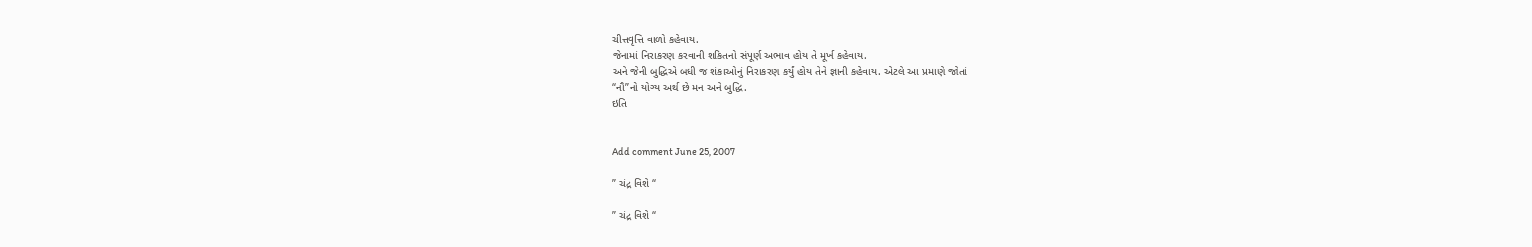ચીત્તવૃત્તિ વાળો કહેવાય.
જેનામાં નિરાકરણ કરવાની શકિતનો સંપૂર્ણ અભાવ હોય તે મૂર્ખ કહેવાય.
અને જેની બુદ્ધિએ બધી જ શંકાઓનું નિરાકરણ કર્યું હોય તેને જ્ઞાની કહેવાય. એટલે આ પ્રમાણે જોતાં
“નૌ”નો યોગ્ય અર્થ છે મન અને બુદ્ધિ.
ઇતિ


Add comment June 25, 2007

” ચંદ્ર વિશે “

” ચંદ્ર વિશે “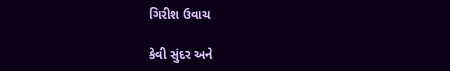ગિરીશ ઉવાચ

કેવી સુંદર અને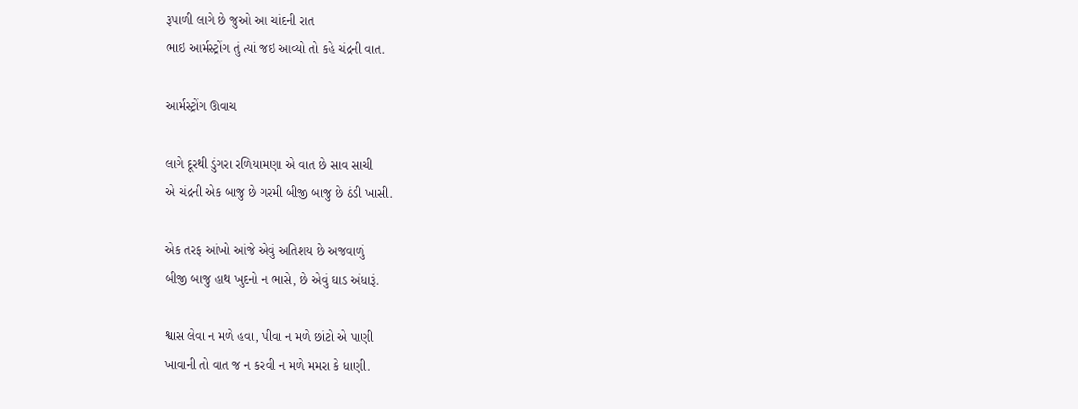રૂપાળી લાગે છે જુઓ આ ચાંદની રાત
ભાઇ આર્મસ્ટ્રોંગ તું ત્યાં જઇ આવ્યો તો કહે ચંદ્રની વાત.

આર્મસ્ટ્રોંગ ઊવાચ

લાગે દૂરથી ડુંગરા રળિયામણા એ વાત છે સાવ સાચી
એ ચંદ્રની એક બાજુ છે ગરમી બીજી બાજુ છે ઠંડી ખાસી.

એક તરફ આંખો આંજે એવું અતિશય છે અજવાળું
બીજી બાજુ હાથ ખુદનો ન ભાસે, છે એવું ઘાડ અંધારૂં.

શ્વાસ લેવા ન મળે હવા, પીવા ન મળે છાંટો એ પાણી
ખાવાની તો વાત જ ન કરવી ન મળે મમરા કે ધાણી.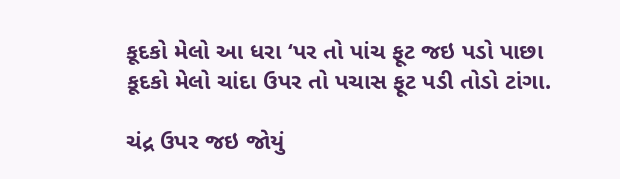કૂદકો મેલો આ ધરા ‘પર તો પાંચ ફૂટ જઇ પડો પાછા
કૂદકો મેલો ચાંદા ઉપર તો પચાસ ફૂટ પડી તોડો ટાંગા.

ચંદ્ર ઉપર જઇ જોયું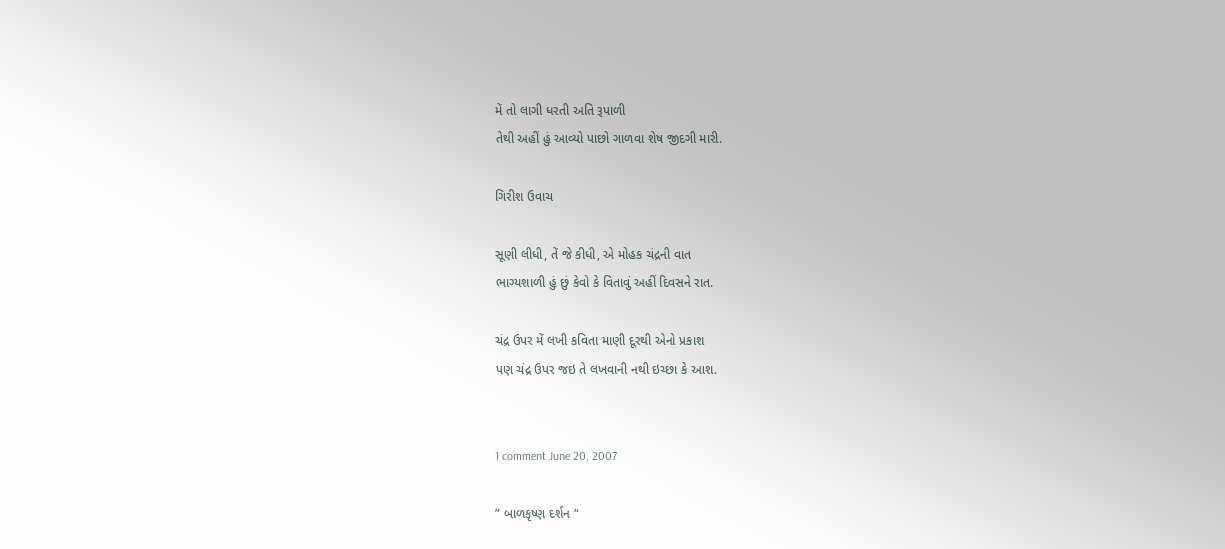મેં તો લાગી ધરતી અતિ રૂપાળી
તેથી અહીં હું આવ્યો પાછો ગાળવા શેષ જીદગી મારી.

ગિરીશ ઉવાચ

સૂણી લીધી, તેં જે કીધી, એ મોહક ચંદ્રની વાત
ભાગ્યશાળી હું છું કેવો કે વિતાવું અહીં દિવસને રાત.

ચંદ્ર ઉપર મેં લખી કવિતા માણી દૂરથી એનો પ્રકાશ
પણ ચંદ્ર ઉપર જઇ તે લખવાની નથી ઇચ્છા કે આશ.


1 comment June 20, 2007

” બાળકૃષ્ણ દર્શન “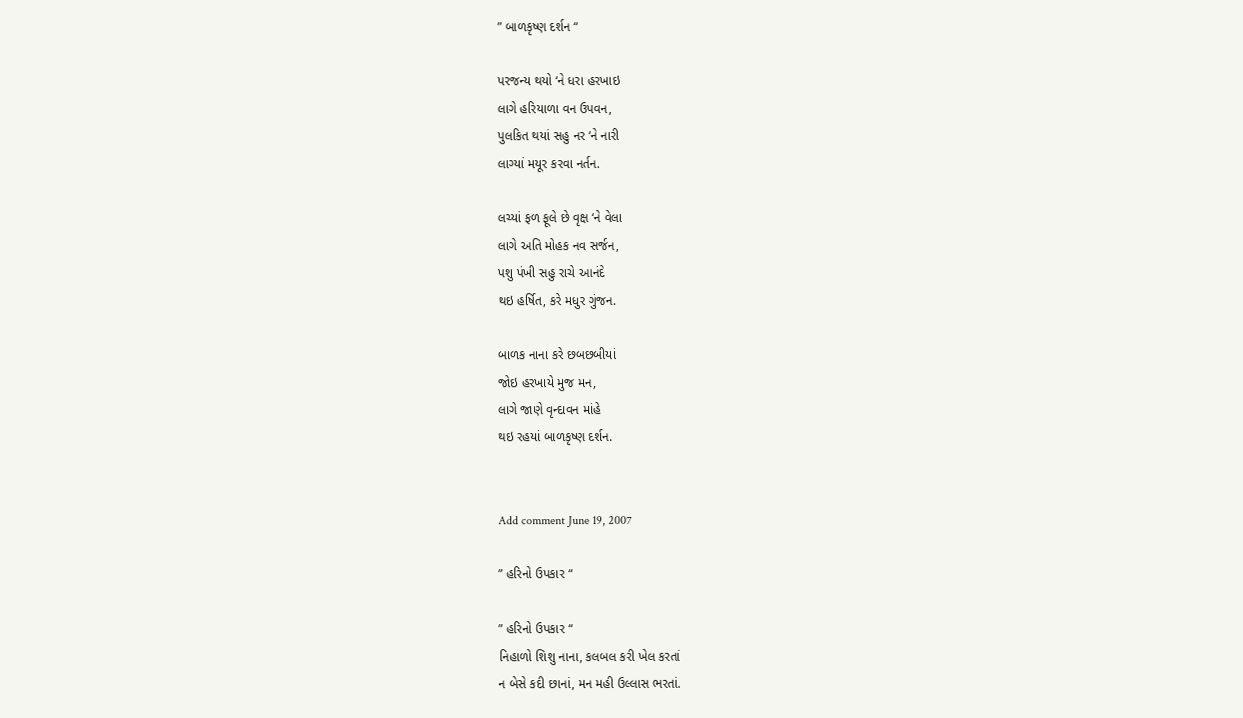” બાળકૃષ્ણ દર્શન “

પરજન્ય થયો ‘ને ધરા હરખાઇ
લાગે હરિયાળા વન ઉપવન,
પુલકિત થયાં સહુ નર ‘ને નારી
લાગ્યાં મયૂર કરવા નર્તન.

લચ્યાં ફળ ફૂલે છે વૃક્ષ ‘ને વેલા
લાગે અતિ મોહક નવ સર્જન,
પશુ પંખી સહુ રાચે આનંદે
થઇ હર્ષિત, કરે મધુર ગુંજન.

બાળક નાના કરે છબછબીયાં
જોઇ હરખાયે મુજ મન,
લાગે જાણે વૃન્દાવન માંહે
થઇ રહયાં બાળકૃષ્ણ દર્શન.


Add comment June 19, 2007

” હરિનો ઉપકાર “

” હરિનો ઉપકાર “
નિહાળો શિશુ નાના, કલબલ કરી ખેલ કરતાં
ન બેસે કદી છાનાં, મન મહી ઉલ્લાસ ભરતાં.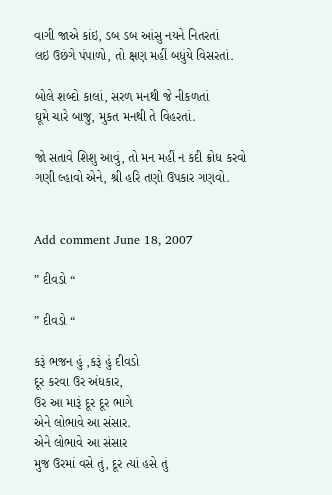વાગી જાએ કાંઇ, ડબ ડબ આંસુ નયને નિતરતાં
લઇ ઉછંગે પંપાળો, તો ક્ષણ મહીં બધુંયે વિસરતાં.

બોલે શબ્દો કાલાં, સરળ મનથી જે નીકળતાં
ઘૂમે ચારે બાજુ, મુકત મનથી તે વિહરતાં.

જો સતાવે શિશુ આવું, તો મન મહીં ન કદી ક્રોધ કરવો
ગણી લ્હાવો એને, શ્રી હરિ તણો ઉપકાર ગણવો.


Add comment June 18, 2007

” દીવડો “

” દીવડો “

કરૂં ભજન હું ,કરૂં હું દીવડો
દૂર કરવા ઉર અંધકાર,
ઉર આ મારૂં દૂર દૂર ભાગે
એને લોભાવે આ સંસાર.
એને લોભાવે આ સંસાર
મુજ ઉરમાં વસે તું, દૂર ત્યાં હસે તું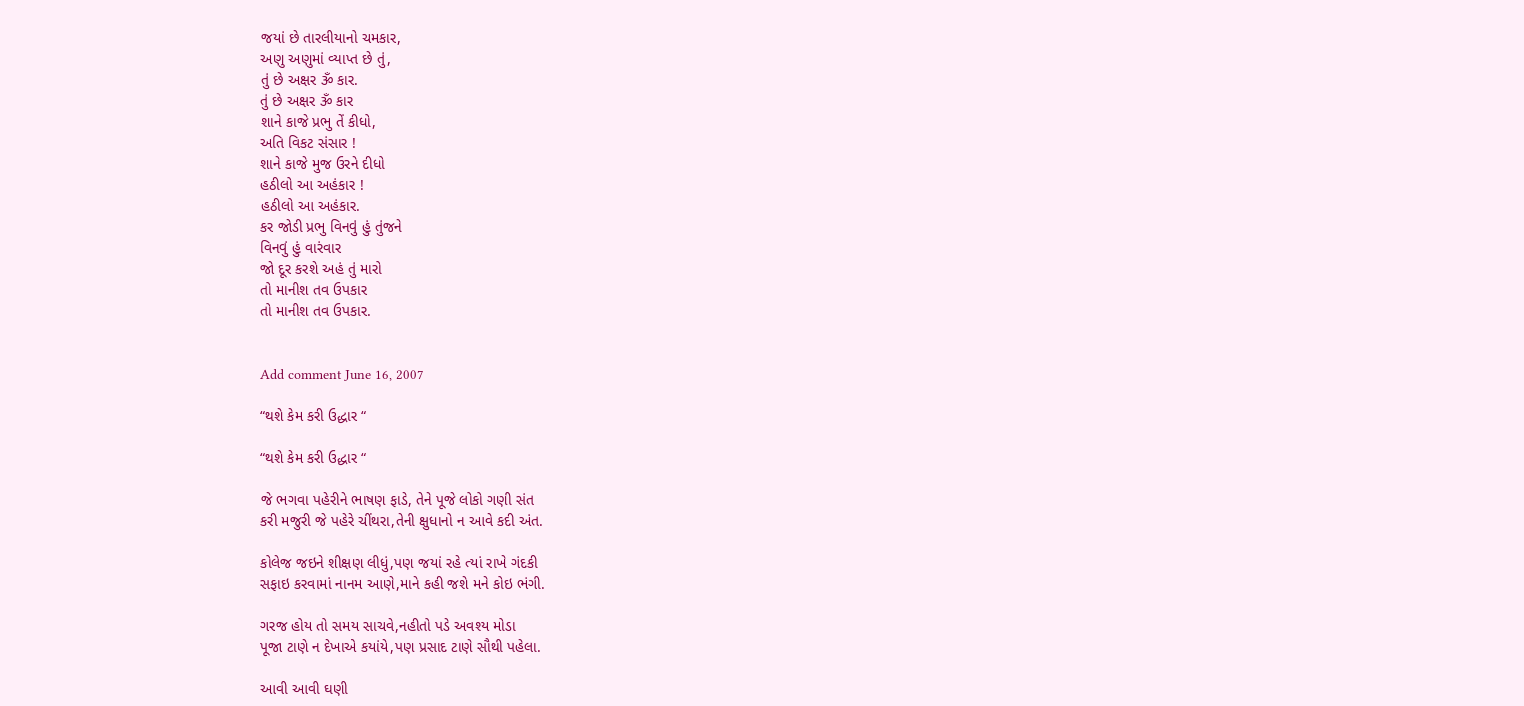જયાં છે તારલીયાનો ચમકાર,
અણુ અણુમાં વ્યાપ્ત છે તું,
તું છે અક્ષર ૐ કાર.
તું છે અક્ષર ૐ કાર
શાને કાજે પ્રભુ તેં કીધો,
અતિ વિકટ સંસાર !
શાને કાજે મુજ ઉરને દીધો
હઠીલો આ અહંકાર !
હઠીલો આ અહંકાર.
કર જોડી પ્રભુ વિનવું હું તુંજને
વિનવું હું વારંવાર
જો દૂર કરશે અહં તું મારો
તો માનીશ તવ ઉપકાર
તો માનીશ તવ ઉપકાર.


Add comment June 16, 2007

“થશે કેમ કરી ઉદ્ધાર “

“થશે કેમ કરી ઉદ્ધાર “

જે ભગવા પહેરીને ભાષણ ફાડે, તેને પૂજે લોકો ગણી સંત
કરી મજુરી જે પહેરે ચીંથરા,તેની ક્ષુધાનો ન આવે કદી અંત.

કોલેજ જઇને શીક્ષણ લીધું,પણ જયાં રહે ત્યાં રાખે ગંદકી
સફાઇ કરવામાં નાનમ આણે,માને કહી જશે મને કોઇ ભંગી.

ગરજ હોય તો સમય સાચવે,નહીતો પડે અવશ્ય મોડા
પૂજા ટાણે ન દેખાએ કયાંયે,પણ પ્રસાદ ટાણે સૌથી પહેલા.

આવી આવી ઘણી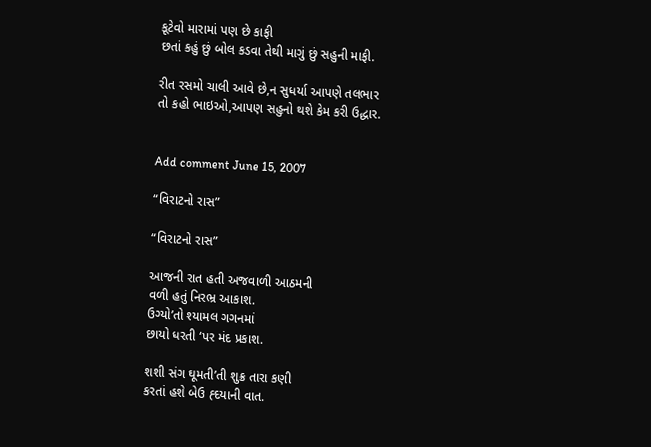કૂટેવો મારામાં પણ છે કાફી
છતાં કહું છું બોલ કડવા તેથી માગું છું સહુની માફી.

રીત રસમો ચાલી આવે છે,ન સુધર્યા આપણે તલભાર
તો કહો ભાઇઓ,આપણ સહુનો થશે કેમ કરી ઉદ્ધાર.


Add comment June 15, 2007

“વિરાટનો રાસ”

“વિરાટનો રાસ”

આજની રાત હતી અજવાળી આઠમની
વળી હતું નિરભ્ર આકાશ.
ઉગ્યો’તો શ્યામલ ગગનમાં
છાયો ધરતી ‘પર મંદ પ્રકાશ.

શશી સંગ ઘૂમતી’તી શુક્ર તારા કણી
કરતાં હશે બેઉ હ્દયાની વાત.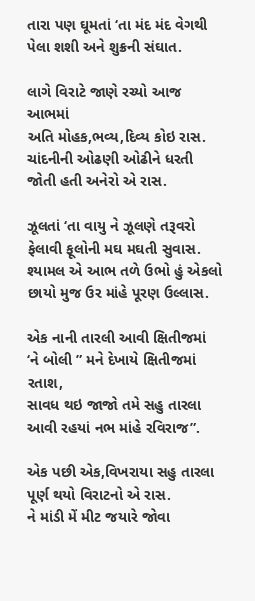તારા પણ ઘૂમતાં ‘તા મંદ મંદ વેગથી
પેલા શશી અને શુક્રની સંઘાત.

લાગે વિરાટે જાણે રચ્યો આજ આભમાં
અતિ મોહક,ભવ્ય,દિવ્ય કોઇ રાસ.
ચાંદનીની ઓઢણી ઓઢીને ધરતી
જોતી હતી અનેરો એ રાસ.

ઝૂલતાં ‘તા વાયુ ને ઝૂલણે તરૂવરો
ફેલાવી ફૂલોની મઘ મઘતી સુવાસ.
શ્યામલ એ આભ તળે ઉભો હું એકલો
છાયો મુજ ઉર માંહે પૂરણ ઉલ્લાસ.

એક નાની તારલી આવી ક્ષિતીજમાં
‘ને બોલી ” મને દેખાયે ક્ષિતીજમાં રતાશ,
સાવધ થઇ જાજો તમે સહુ તારલા
આવી રહયાં નભ માંહે રવિરાજ”.

એક પછી એક,વિખરાયા સહુ તારલા
પૂર્ણ થયો વિરાટનો એ રાસ.
ને માંડી મેં મીટ જયારે જોવા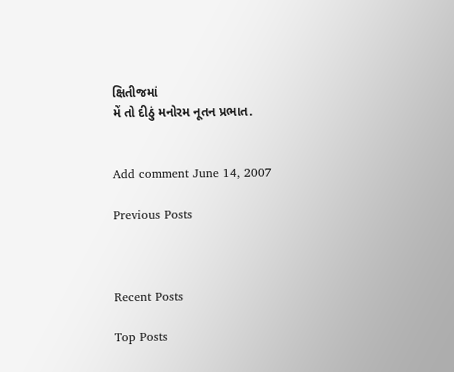ક્ષિતીજમાં
મેં તો દીઠું મનોરમ નૂતન પ્રભાત.


Add comment June 14, 2007

Previous Posts



Recent Posts

Top Posts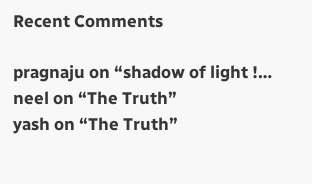Recent Comments

pragnaju on “shadow of light !…
neel on “The Truth”
yash on “The Truth”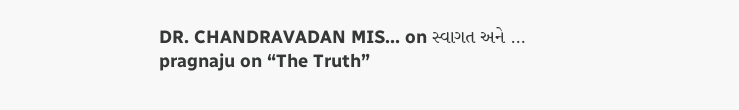DR. CHANDRAVADAN MIS… on સ્વાગત અને …
pragnaju on “The Truth”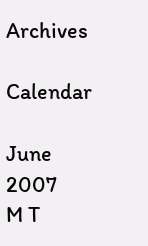Archives

Calendar

June 2007
M T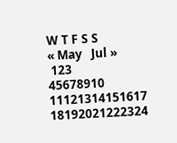W T F S S
« May   Jul »
 123
45678910
11121314151617
18192021222324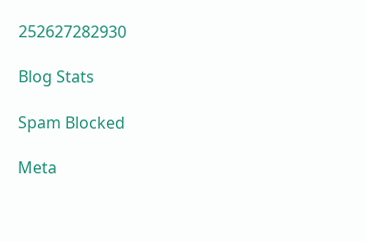252627282930

Blog Stats

Spam Blocked

Meta